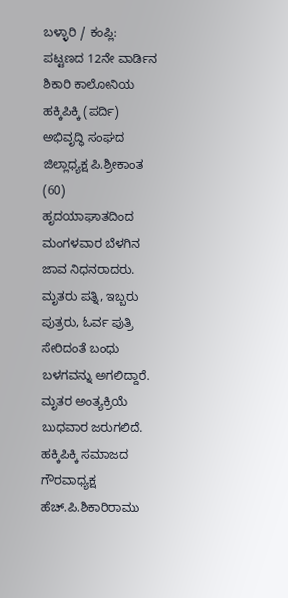ಬಳ್ಳಾರಿ / ಕಂಪ್ಲಿ: ಪಟ್ಟಣದ 12ನೇ ವಾರ್ಡಿನ ಶಿಕಾರಿ ಕಾಲೋನಿಯ ಹಕ್ಕಿಪಿಕ್ಕಿ (ಪರ್ದಿ) ಅಭಿವೃದ್ಧಿ ಸಂಘದ ಜಿಲ್ಲಾಧ್ಯಕ್ಷ ಪಿ.ಶ್ರೀಕಾಂತ (60) ಹೃದಯಾಘಾತದಿಂದ ಮಂಗಳವಾರ ಬೆಳಗಿನ ಜಾವ ನಿಧನರಾದರು.
ಮೃತರು ಪತ್ನಿ, ಇಬ್ಬರು ಪುತ್ರರು, ಓರ್ವ ಪುತ್ರಿ ಸೇರಿದಂತೆ ಬಂಧು ಬಳಗವನ್ನು ಅಗಲಿದ್ದಾರೆ.
ಮೃತರ ಅಂತ್ಯಕ್ರಿಯೆ ಬುಧವಾರ ಜರುಗಲಿದೆ.
ಹಕ್ಕಿಪಿಕ್ಕಿ ಸಮಾಜದ ಗೌರವಾಧ್ಯಕ್ಷ ಹೆಚ್.ಪಿ.ಶಿಕಾರಿರಾಮು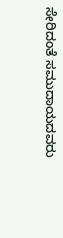ಸೇರಿದಂತೆ ಸಮುದಾಯದವರು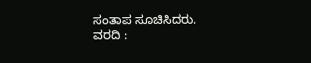ಸಂತಾಪ ಸೂಚಿಸಿದರು.
ವರದಿ :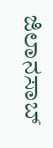ಜಿಲಾನಸಾಬ್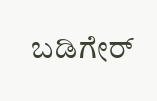ಬಡಿಗೇರ್